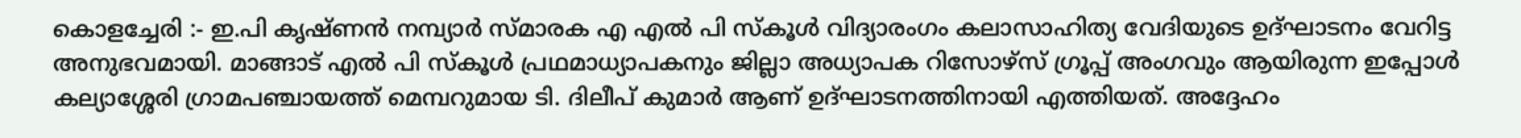കൊളച്ചേരി :- ഇ.പി കൃഷ്ണൻ നമ്പ്യാർ സ്മാരക എ എൽ പി സ്കൂൾ വിദ്യാരംഗം കലാസാഹിത്യ വേദിയുടെ ഉദ്ഘാടനം വേറിട്ട അനുഭവമായി. മാങ്ങാട് എൽ പി സ്കൂൾ പ്രഥമാധ്യാപകനും ജില്ലാ അധ്യാപക റിസോഴ്സ് ഗ്രൂപ്പ് അംഗവും ആയിരുന്ന ഇപ്പോൾ കല്യാശ്ശേരി ഗ്രാമപഞ്ചായത്ത് മെമ്പറുമായ ടി. ദിലീപ് കുമാർ ആണ് ഉദ്ഘാടനത്തിനായി എത്തിയത്. അദ്ദേഹം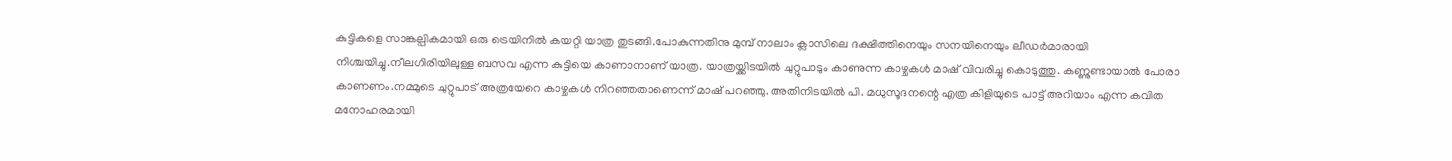കുട്ടികളെ സാങ്കല്പികമായി ഒരു ട്രെയിനിൽ കയറ്റി യാത്ര തുടങ്ങി.പോകുന്നതിനു മുമ്പ് നാലാം ക്ലാസിലെ ദക്ഷിത്തിനെയും സനയിനെയും ലീഡർമാരായി നിശ്ചയിച്ചു.നീലഗിരിയിലുള്ള ബസവ എന്ന കുട്ടിയെ കാണാനാണ് യാത്ര. യാത്രയ്ക്കിടയിൽ ചുറ്റുപാടും കാണുന്ന കാഴ്ചകൾ മാഷ് വിവരിച്ചു കൊടുത്തു. കണ്ണുണ്ടായാൽ പോരാ കാണണം.നമ്മുടെ ചുറ്റുപാട് അത്രയേറെ കാഴ്ചകൾ നിറഞ്ഞതാണെന്ന് മാഷ് പറഞ്ഞു. അതിനിടയിൽ പി. മധുസൂദനന്റെ എത്ര കിളിയുടെ പാട്ട് അറിയാം എന്ന കവിത മനോഹരമായി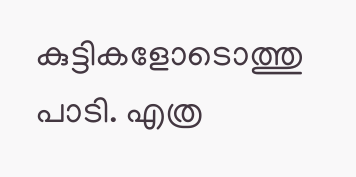കുട്ടികളോടൊത്തു പാടി. എത്ര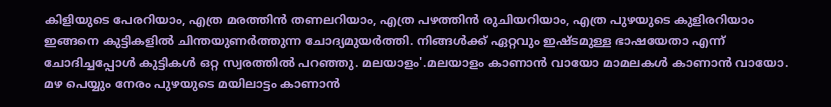കിളിയുടെ പേരറിയാം, എത്ര മരത്തിൻ തണലറിയാം, എത്ര പഴത്തിൻ രുചിയറിയാം, എത്ര പുഴയുടെ കുളിരറിയാം ഇങ്ങനെ കുട്ടികളിൽ ചിന്തയുണർത്തുന്ന ചോദ്യമുയർത്തി. നിങ്ങൾക്ക് ഏറ്റവും ഇഷ്ടമുള്ള ഭാഷയേതാ എന്ന് ചോദിച്ചപ്പോൾ കുട്ടികൾ ഒറ്റ സ്വരത്തിൽ പറഞ്ഞു. മലയാളം'.മലയാളം കാണാൻ വായോ മാമലകൾ കാണാൻ വായോ. മഴ പെയ്യും നേരം പുഴയുടെ മയിലാട്ടം കാണാൻ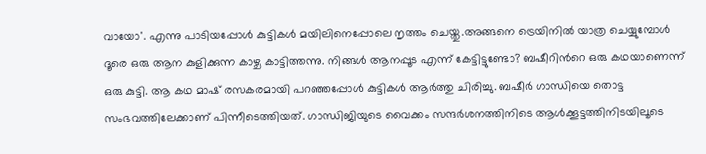വായോ'. എന്നു പാടിയപ്പോൾ കുട്ടികൾ മയിലിനെപ്പോലെ നൃത്തം ചെയ്തു.അങ്ങനെ ട്രെയിനിൽ യാത്ര ചെയ്യുമ്പോൾ ദൂരെ ഒരു ആന കുളിക്കുന്ന കാഴ്ച കാട്ടിത്തന്നു. നിങ്ങൾ ആനപ്പൂട എന്ന് കേട്ടിട്ടുണ്ടോ? ബഷീറിൻറെ ഒരു കഥയാണെന്ന് ഒരു കുട്ടി. ആ കഥ മാഷ് രസകരമായി പറഞ്ഞപ്പോൾ കുട്ടികൾ ആർത്തു ചിരിച്ചു. ബഷീർ ഗാന്ധിയെ തൊട്ട സംഭവത്തിലേക്കാണ് പിന്നീടെത്തിയത്. ഗാന്ധിജിയുടെ വൈക്കം സന്ദർശനത്തിനിടെ ആൾക്കൂട്ടത്തിനിടയിലൂടെ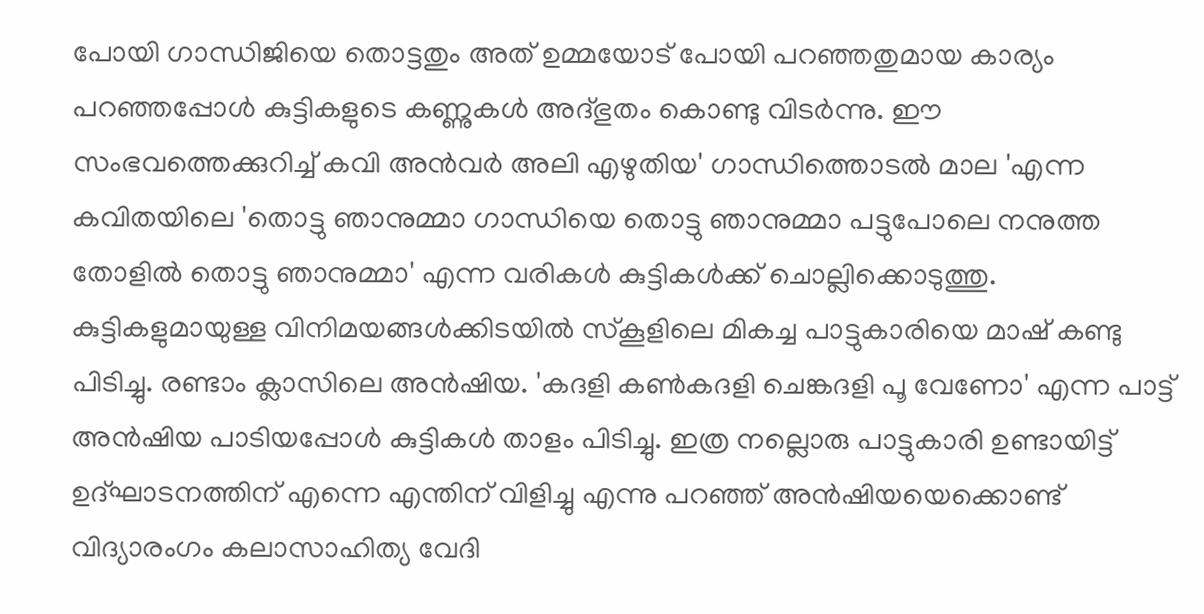പോയി ഗാന്ധിജിയെ തൊട്ടതും അത് ഉമ്മയോട് പോയി പറഞ്ഞതുമായ കാര്യം പറഞ്ഞപ്പോൾ കുട്ടികളുടെ കണ്ണുകൾ അദ്ഭുതം കൊണ്ടു വിടർന്നു. ഈ സംഭവത്തെക്കുറിച്ച് കവി അൻവർ അലി എഴുതിയ' ഗാന്ധിത്തൊടൽ മാല 'എന്ന കവിതയിലെ 'തൊട്ടു ഞാനുമ്മാ ഗാന്ധിയെ തൊട്ടു ഞാനുമ്മാ പട്ടുപോലെ നനുത്ത തോളിൽ തൊട്ടു ഞാനുമ്മാ' എന്ന വരികൾ കുട്ടികൾക്ക് ചൊല്ലിക്കൊടുത്തു. കുട്ടികളുമായുള്ള വിനിമയങ്ങൾക്കിടയിൽ സ്കൂളിലെ മികച്ച പാട്ടുകാരിയെ മാഷ് കണ്ടു പിടിച്ചു. രണ്ടാം ക്ലാസിലെ അൻഷിയ. 'കദളി കൺകദളി ചെങ്കദളി പൂ വേണോ' എന്ന പാട്ട് അൻഷിയ പാടിയപ്പോൾ കുട്ടികൾ താളം പിടിച്ചു. ഇത്ര നല്ലൊരു പാട്ടുകാരി ഉണ്ടായിട്ട് ഉദ്ഘാടനത്തിന് എന്നെ എന്തിന് വിളിച്ചു എന്നു പറഞ്ഞ് അൻഷിയയെക്കൊണ്ട് വിദ്യാരംഗം കലാസാഹിത്യ വേദി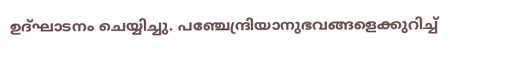ഉദ്ഘാടനം ചെയ്യിച്ചു. പഞ്ചേന്ദ്രിയാനുഭവങ്ങളെക്കുറിച്ച്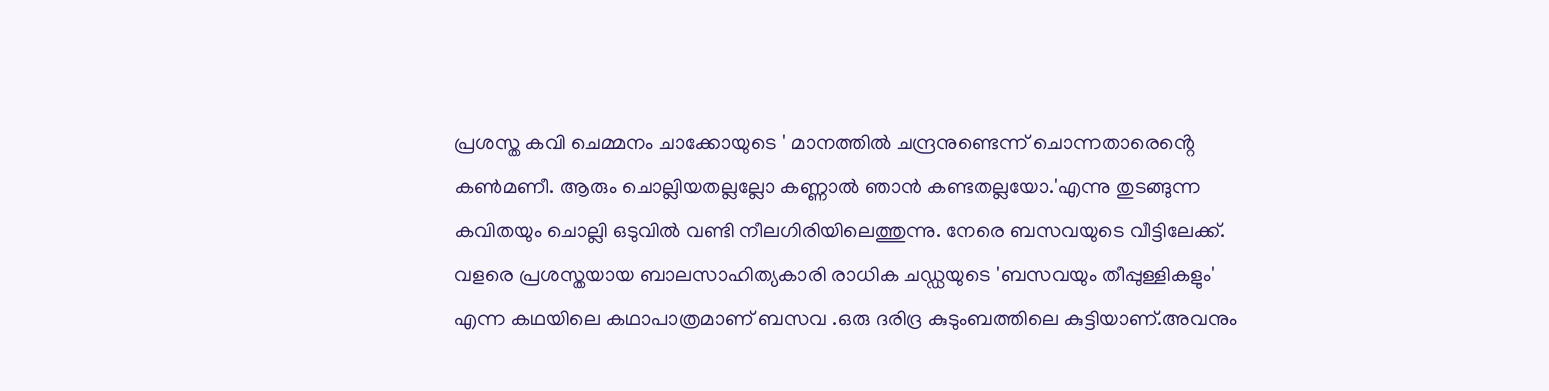പ്രശസ്ത കവി ചെമ്മനം ചാക്കോയുടെ ' മാനത്തിൽ ചന്ദ്രനുണ്ടെന്ന് ചൊന്നതാരെൻ്റെ കൺമണീ. ആരും ചൊല്ലിയതല്ലല്ലോ കണ്ണാൽ ഞാൻ കണ്ടതല്ലയോ.'എന്നു തുടങ്ങുന്ന കവിതയും ചൊല്ലി ഒടുവിൽ വണ്ടി നീലഗിരിയിലെത്തുന്നു. നേരെ ബസവയുടെ വീട്ടിലേക്ക്. വളരെ പ്രശസ്തയായ ബാലസാഹിത്യകാരി രാധിക ചഡ്ഡയുടെ 'ബസവയും തീപ്പുള്ളികളും' എന്ന കഥയിലെ കഥാപാത്രമാണ് ബസവ .ഒരു ദരിദ്ര കുടുംബത്തിലെ കുട്ടിയാണ്.അവനും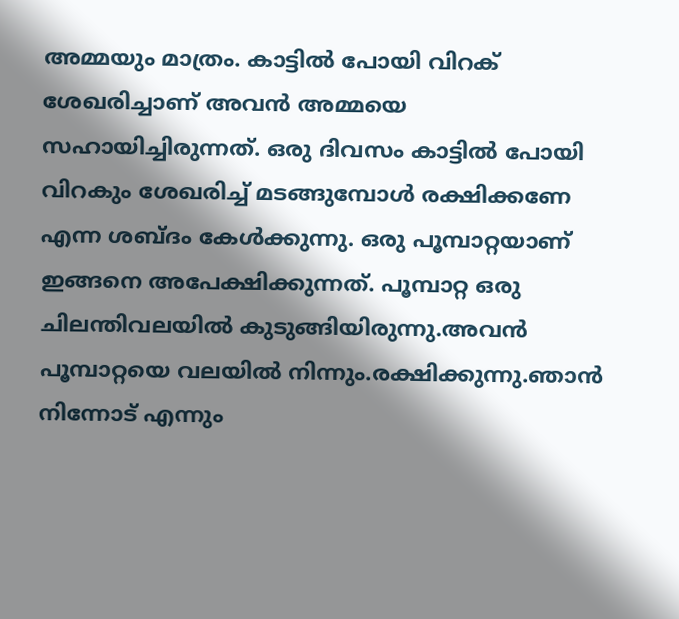അമ്മയും മാത്രം. കാട്ടിൽ പോയി വിറക് ശേഖരിച്ചാണ് അവൻ അമ്മയെ സഹായിച്ചിരുന്നത്. ഒരു ദിവസം കാട്ടിൽ പോയി വിറകും ശേഖരിച്ച് മടങ്ങുമ്പോൾ രക്ഷിക്കണേ എന്ന ശബ്ദം കേൾക്കുന്നു. ഒരു പൂമ്പാറ്റയാണ് ഇങ്ങനെ അപേക്ഷിക്കുന്നത്. പൂമ്പാറ്റ ഒരു ചിലന്തിവലയിൽ കുടുങ്ങിയിരുന്നു.അവൻ പൂമ്പാറ്റയെ വലയിൽ നിന്നും.രക്ഷിക്കുന്നു.ഞാൻ നിന്നോട് എന്നും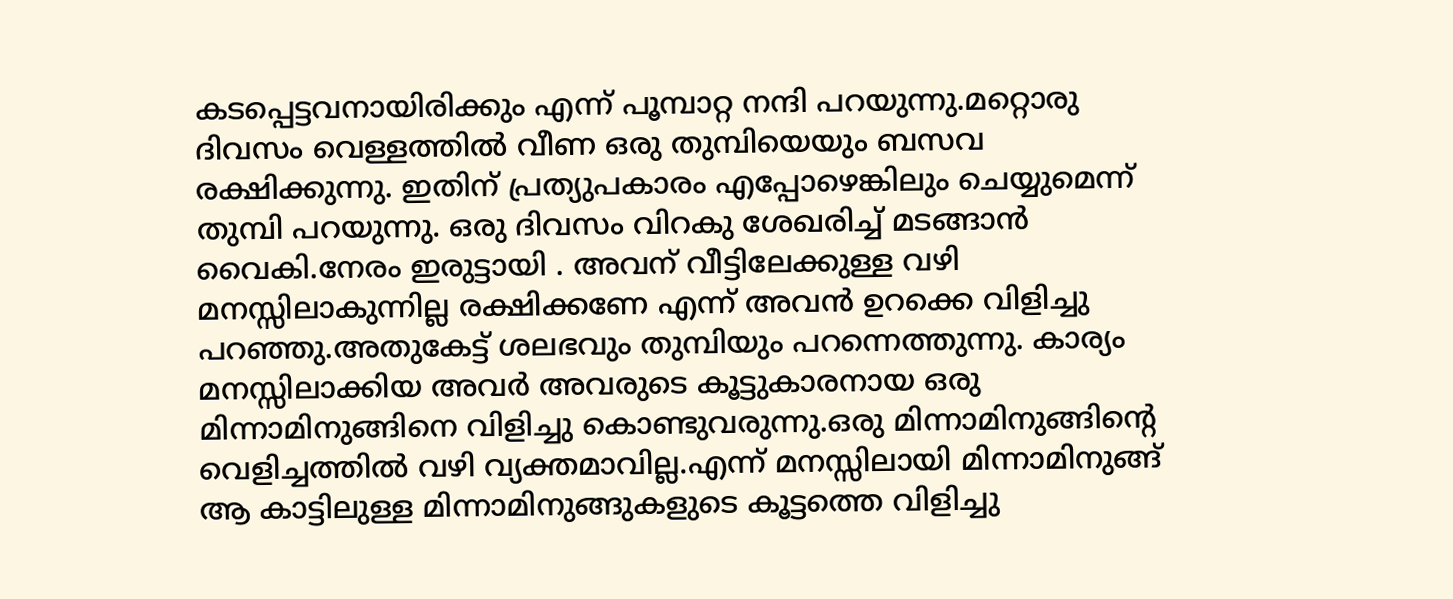കടപ്പെട്ടവനായിരിക്കും എന്ന് പൂമ്പാറ്റ നന്ദി പറയുന്നു.മറ്റൊരു ദിവസം വെള്ളത്തിൽ വീണ ഒരു തുമ്പിയെയും ബസവ രക്ഷിക്കുന്നു. ഇതിന് പ്രത്യുപകാരം എപ്പോഴെങ്കിലും ചെയ്യുമെന്ന് തുമ്പി പറയുന്നു. ഒരു ദിവസം വിറകു ശേഖരിച്ച് മടങ്ങാൻ വൈകി.നേരം ഇരുട്ടായി . അവന് വീട്ടിലേക്കുള്ള വഴി മനസ്സിലാകുന്നില്ല രക്ഷിക്കണേ എന്ന് അവൻ ഉറക്കെ വിളിച്ചു പറഞ്ഞു.അതുകേട്ട് ശലഭവും തുമ്പിയും പറന്നെത്തുന്നു. കാര്യം മനസ്സിലാക്കിയ അവർ അവരുടെ കൂട്ടുകാരനായ ഒരു മിന്നാമിനുങ്ങിനെ വിളിച്ചു കൊണ്ടുവരുന്നു.ഒരു മിന്നാമിനുങ്ങിന്റെ വെളിച്ചത്തിൽ വഴി വ്യക്തമാവില്ല.എന്ന് മനസ്സിലായി മിന്നാമിനുങ്ങ് ആ കാട്ടിലുള്ള മിന്നാമിനുങ്ങുകളുടെ കൂട്ടത്തെ വിളിച്ചു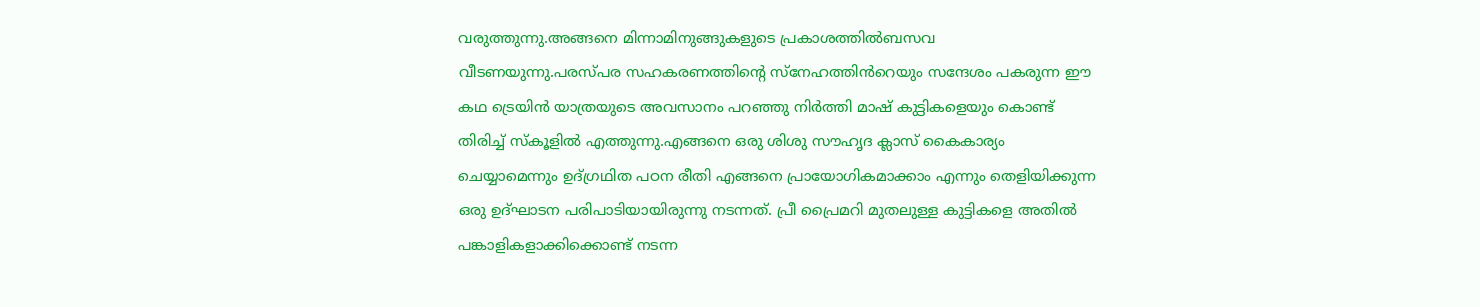വരുത്തുന്നു.അങ്ങനെ മിന്നാമിനുങ്ങുകളുടെ പ്രകാശത്തിൽബസവ വീടണയുന്നു.പരസ്പര സഹകരണത്തിന്റെ സ്നേഹത്തിൻറെയും സന്ദേശം പകരുന്ന ഈ കഥ ട്രെയിൻ യാത്രയുടെ അവസാനം പറഞ്ഞു നിർത്തി മാഷ് കുട്ടികളെയും കൊണ്ട് തിരിച്ച് സ്കൂളിൽ എത്തുന്നു.എങ്ങനെ ഒരു ശിശു സൗഹൃദ ക്ലാസ് കൈകാര്യം ചെയ്യാമെന്നും ഉദ്ഗ്രഥിത പഠന രീതി എങ്ങനെ പ്രായോഗികമാക്കാം എന്നും തെളിയിക്കുന്ന ഒരു ഉദ്ഘാടന പരിപാടിയായിരുന്നു നടന്നത്. പ്രീ പ്രൈമറി മുതലുള്ള കുട്ടികളെ അതിൽ പങ്കാളികളാക്കിക്കൊണ്ട് നടന്ന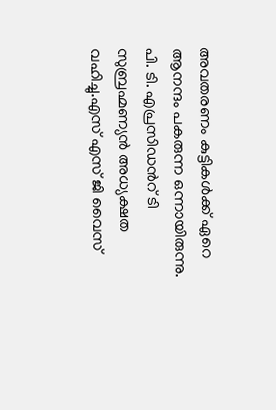അവതരണം കുട്ടികൾക്ക് ഏറെ ആനന്ദം പകരുന്ന ഒന്നായിരുന്നു.
പി. ടി. എപ്രസിഡൻറ് ടി സുബ്രഹ്മണ്യൻ അധ്യക്ഷത വഹിച്ചു.എസ് എസ് ജി വൈസ്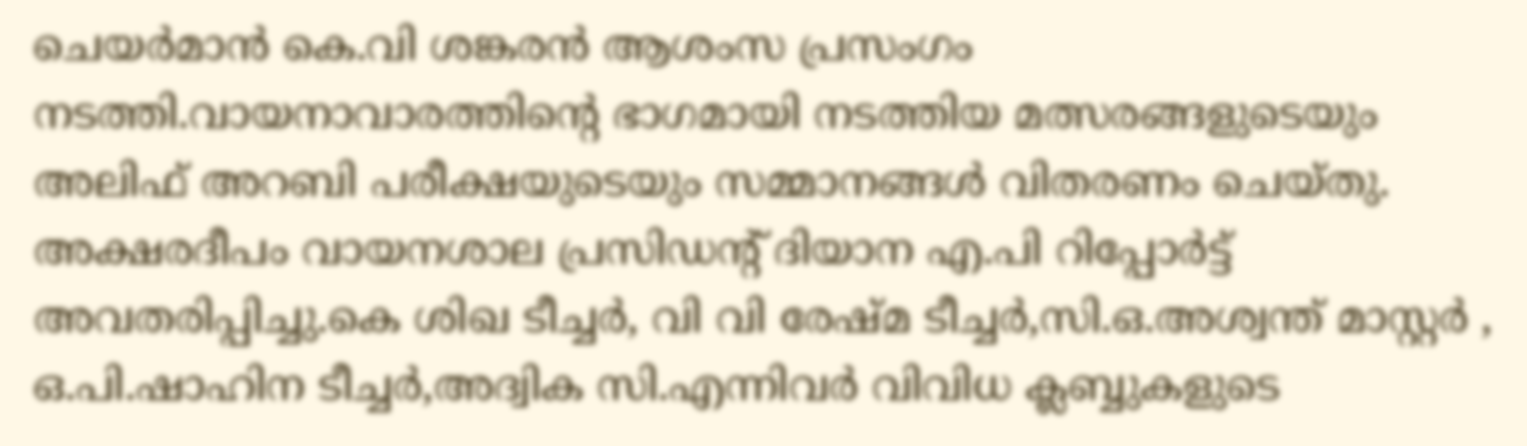ചെയർമാൻ കെ.വി ശങ്കരൻ ആശംസ പ്രസംഗം നടത്തി.വായനാവാരത്തിന്റെ ഭാഗമായി നടത്തിയ മത്സരങ്ങളുടെയും അലിഫ് അറബി പരീക്ഷയുടെയും സമ്മാനങ്ങൾ വിതരണം ചെയ്തു. അക്ഷരദീപം വായനശാല പ്രസിഡൻ്റ് ദിയാന എ.പി റിപ്പോർട്ട് അവതരിപ്പിച്ചു.കെ ശിഖ ടീച്ചർ, വി വി രേഷ്മ ടീച്ചർ,സി.ഒ.അശ്വന്ത് മാസ്റ്റർ , ഒ.പി.ഷാഹിന ടീച്ചർ,അദ്വിക സി.എന്നിവർ വിവിധ ക്ലബ്ബുകളുടെ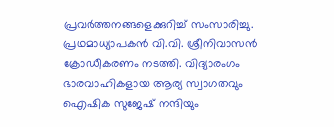പ്രവർത്തനങ്ങളെക്കുറിച്ച് സംസാരിച്ചു. പ്രഥമാധ്യാപകൻ വി.വി. ശ്രീനിവാസൻ ക്രോഡീകരണം നടത്തി. വിദ്യാരംഗം ഭാരവാഹികളായ ആര്യ സ്വാഗതവും ഐഷിക സുജേഷ് നന്ദിയും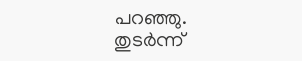പറഞ്ഞു. തുടർന്ന്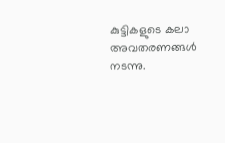കുട്ടികളുടെ കലാ അവതരണങ്ങൾ നടന്നു.